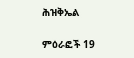ሕዝቅኤል

ምዕራፎች 19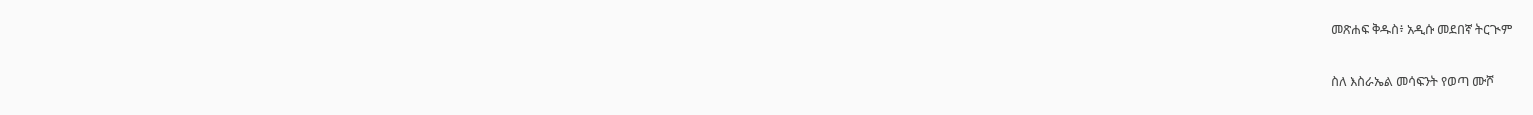መጽሐፍ ቅዱስ፥ አዲሱ መደበኛ ትርጒም

ስለ እስራኤል መሳፍንት የወጣ ሙሾ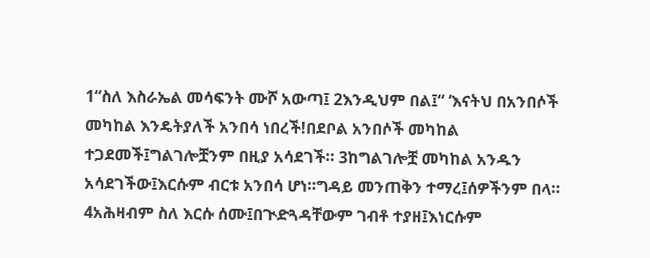1“ስለ እስራኤል መሳፍንት ሙሾ አውጣ፤ 2እንዲህም በል፤“ ‘እናትህ በአንበሶች መካከል እንዴትያለች አንበሳ ነበረች!በደቦል አንበሶች መካከል ተጋደመች፤ግልገሎቿንም በዚያ አሳደገች። 3ከግልገሎቿ መካከል አንዱን አሳደገችው፤እርሱም ብርቱ አንበሳ ሆነ።ግዳይ መንጠቅን ተማረ፤ሰዎችንም በላ። 4አሕዛብም ስለ እርሱ ሰሙ፤በጒድጓዳቸውም ገብቶ ተያዘ፤እነርሱም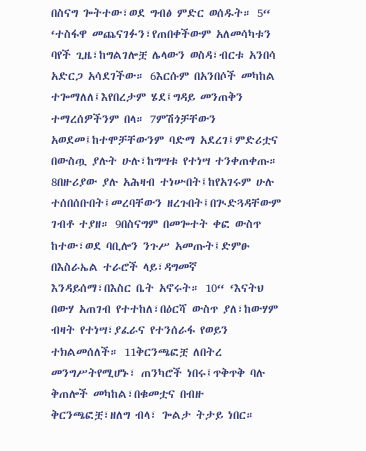በስናግ ጐትተው፣ወደ ግብፅ ምድር ወሰዱት። 5“ ‘ተስፋዋ መጨናገፉን፣የጠበቀችውም አለመሳካቱን ባየች ጊዜ፣ከግልገሎቿ ሌላውን ወስዳ፣ብርቱ አንበሳ አድርጋ አሳደገችው። 6እርሱም በአንበሶች መካከል ተጐማለለ፤እየበረታም ሄደ፤ግዳይ መንጠቅን ተማረሰዎችንም በላ። 7ምሽጎቻቸውን አወደመ፤ከተሞቻቸውንም ባድማ አደረገ፤ምድሪቷና በውስጧ ያሉት ሁሉ፣ከግሣቱ የተነሣ ተንቀጠቀጡ። 8በዙሪያው ያሉ አሕዛብ ተነሡበት፤ከየአገሩም ሁሉ ተሰበሰቡበት፤መረባቸውን ዘረጉበት፤በጒድጓዳቸውም ገብቶ ተያዘ። 9በስናግም በመጐተት ቀፎ ውስጥ ከተው፣ወደ ባቢሎን ንጉሥ አመጡት፤ድምፁ በእስራኤል ተራሮች ላይ፣ዳግመኛ እንዳይሰማ፣በእስር ቤት አኖሩት። 10“ ‘እናትህ በውሃ አጠገብ የተተከለ፣በዕርሻ ውስጥ ያለ፣ከውሃም ብዛት የተነሣ፣ያፈራና የተንሰራፋ የወይን ተክልመሰለች። 11ቅርንጫፎቿ ለበትረ መንግሥትየሚሆኑ፣ ጠንካሮች ነበሩ፤ጥቅጥቅ ባሉ ቅጠሎች መካከል፣በቁመቷና በብዙ ቅርንጫፎቿ፣ዘለግ ብላ፣ ጐልታ ትታይ ነበር።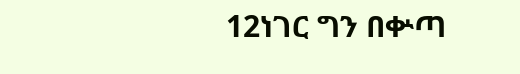12ነገር ግን በቍጣ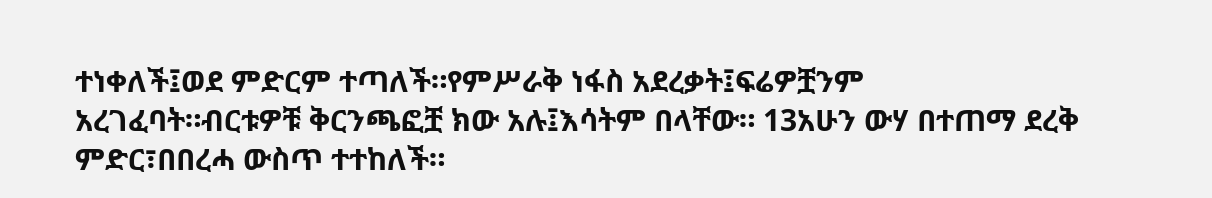ተነቀለች፤ወደ ምድርም ተጣለች።የምሥራቅ ነፋስ አደረቃት፤ፍሬዎቿንም አረገፈባት።ብርቱዎቹ ቅርንጫፎቿ ክው አሉ፤እሳትም በላቸው። 13አሁን ውሃ በተጠማ ደረቅ ምድር፣በበረሓ ውስጥ ተተከለች።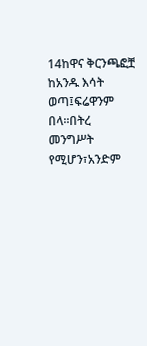14ከዋና ቅርንጫፎቿ ከአንዱ እሳት ወጣ፤ፍሬዋንም በላ።በትረ መንግሥት የሚሆን፣አንድም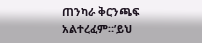ጠንካራ ቅርንጫፍ አልተረፈም።’ይህ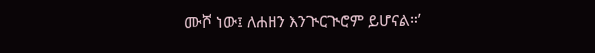ሙሾ ነው፤ ለሐዘን እንጒርጒሮም ይሆናል።’